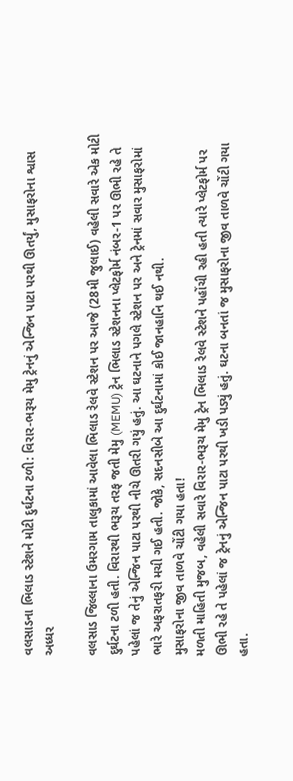વલસાડના ભિલાડ સ્ટેશને મોટી દુર્ઘટના ટળી: વિરાર-ભરૂચ મેમુ ટ્રેનનું એન્જિન પાટા પરથી ઊતર્યું, મુસાફરોના શ્વાસ અધ્ધર

વલસાડ જિલ્લાના ઉમરગામ તાલુકામાં આવેલા ભિલાડ રેલવે સ્ટેશન પર આજે (28મી જુલાઈ) વહેલી સવારે એક મોટી દુર્ઘટના ટળી હતી. વિરારથી ભરૂચ તરફ જતી મેમુ (MEMU) ટ્રેન ભિલાડ સ્ટેશનના પ્લેટફોર્મ નંબર-1 પર ઊભી રહે તે પહેલાં જ તેનું એન્જિન પાટા પરથી નીચે ઊતરી ગયું હતું. આ ઘટનાને પગલે સ્ટેશન પર અને ટ્રેનમાં સવાર મુસાફરોમાં ભારે અફરાતફરી મચી ગઈ હતી. જોકે, સદનસીબે આ દુર્ઘટનામાં કોઈ જાનહાનિ થઈ નથી.
મુસાફરોના જીવ તાળવે ચોંટી ગયા હતા!
મળતી માહિતી મુજબ, વહેલી સવારે વિરાર-ભરૂચ મેમુ ટ્રેન ભિલાડ રેલવે સ્ટેશને પહોંચી રહી હતી ત્યારે પ્લેટફોર્મ પર ઊભી રહે તે પહેલાં જ ટ્રેનનું એન્જિન પાટા પરથી ખડી પડ્યું હતું. ઘટના બનતાં જ મુસાફરોના જીવ તાળવે ચોંટી ગયા હતા.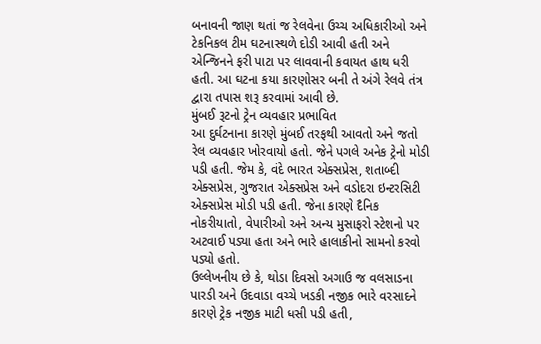બનાવની જાણ થતાં જ રેલવેના ઉચ્ચ અધિકારીઓ અને ટેકનિકલ ટીમ ઘટનાસ્થળે દોડી આવી હતી અને એન્જિનને ફરી પાટા પર લાવવાની કવાયત હાથ ધરી હતી. આ ઘટના કયા કારણોસર બની તે અંગે રેલવે તંત્ર દ્વારા તપાસ શરૂ કરવામાં આવી છે.
મુંબઈ રૂટનો ટ્રેન વ્યવહાર પ્રભાવિત
આ દુર્ઘટનાના કારણે મુંબઈ તરફથી આવતો અને જતો રેલ વ્યવહાર ખોરવાયો હતો. જેને પગલે અનેક ટ્રેનો મોડી પડી હતી. જેમ કે, વંદે ભારત એક્સપ્રેસ, શતાબ્દી એક્સપ્રેસ, ગુજરાત એક્સપ્રેસ અને વડોદરા ઇન્ટરસિટી એક્સપ્રેસ મોડી પડી હતી. જેના કારણે દૈનિક નોકરીયાતો, વેપારીઓ અને અન્ય મુસાફરો સ્ટેશનો પર અટવાઈ પડ્યા હતા અને ભારે હાલાકીનો સામનો કરવો પડ્યો હતો.
ઉલ્લેખનીય છે કે, થોડા દિવસો અગાઉ જ વલસાડના પારડી અને ઉદવાડા વચ્ચે ખડકી નજીક ભારે વરસાદને કારણે ટ્રેક નજીક માટી ધસી પડી હતી,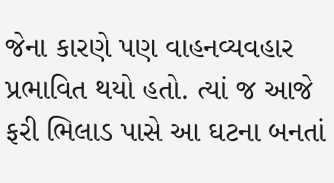જેના કારણે પણ વાહનવ્યવહાર પ્રભાવિત થયો હતો. ત્યાં જ આજે ફરી ભિલાડ પાસે આ ઘટના બનતાં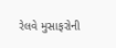રેલવે મુસાફરોની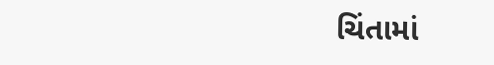ચિંતામાં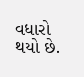વધારો થયો છે.